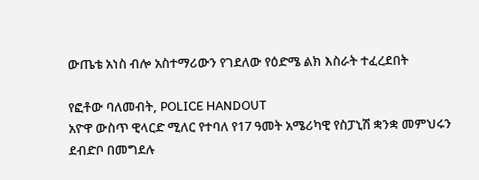ውጤቴ አነስ ብሎ አስተማሪውን የገደለው የዕድሜ ልክ እስራት ተፈረደበት

የፎቶው ባለመብት, POLICE HANDOUT
አዮዋ ውስጥ ዊላርድ ሚለር የተባለ የ17 ዓመት አሜሪካዊ የስፓኒሽ ቋንቋ መምህሩን ደብድቦ በመግደሉ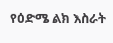የዕድሜ ልክ እስራት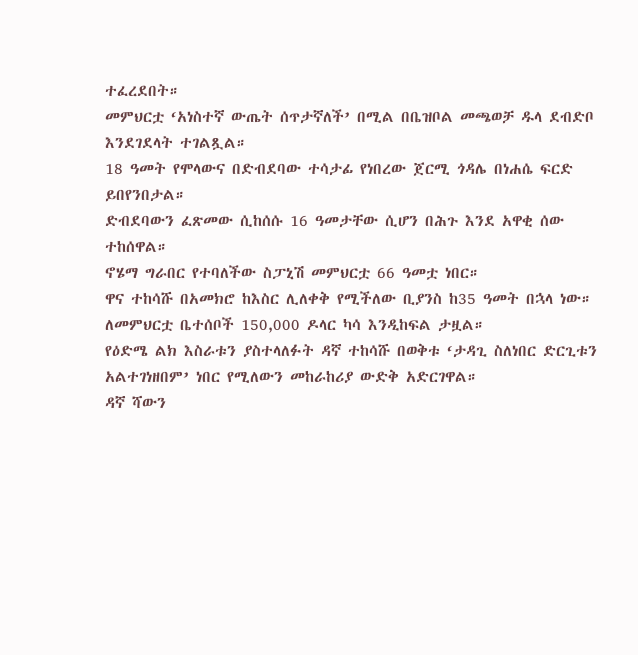ተፈረደበት።
መምህርቷ ‘አነስተኛ ውጤት ሰጥታኛለች’ በሚል በቤዝቦል መጫወቻ ዱላ ደብድቦ እንደገደላት ተገልጿል።
18 ዓመት የሞላውና በድብደባው ተሳታፊ የነበረው ጀርሚ ጎዳሌ በነሐሴ ፍርድ ይበየንበታል።
ድብደባውን ፈጽመው ሲከሰሱ 16 ዓመታቸው ሲሆን በሕጉ እንደ አዋቂ ሰው ተከሰዋል።
ኖሄማ ግራበር የተባለችው ስፓኒሽ መምህርቷ 66 ዓመቷ ነበር።
ዋና ተከሳሹ በአመክሮ ከእስር ሊለቀቅ የሚችለው ቢያንስ ከ35 ዓመት በኋላ ነው።
ለመምህርቷ ቤተሰቦች 150,000 ዶላር ካሳ እንዲከፍል ታዟል።
የዕድሜ ልክ እስራቱን ያስተላለፉት ዳኛ ተከሳሹ በወቅቱ ‘ታዳጊ ስለነበር ድርጊቱን አልተገነዘበም’ ነበር የሚለውን መከራከሪያ ውድቅ አድርገዋል።
ዳኛ ሻውን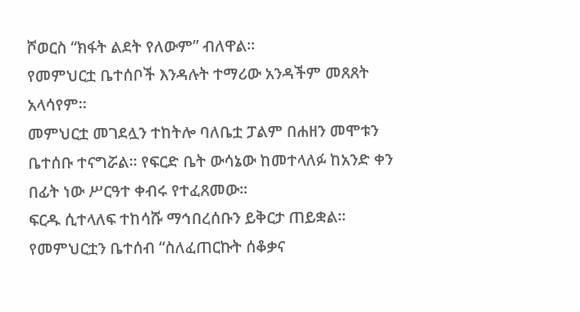ሾወርስ “ክፋት ልደት የለውም” ብለዋል።
የመምህርቷ ቤተሰቦች እንዳሉት ተማሪው አንዳችም መጸጸት አላሳየም።
መምህርቷ መገደሏን ተከትሎ ባለቤቷ ፓልም በሐዘን መሞቱን ቤተሰቡ ተናግሯል። የፍርድ ቤት ውሳኔው ከመተላለፉ ከአንድ ቀን በፊት ነው ሥርዓተ ቀብሩ የተፈጸመው።
ፍርዱ ሲተላለፍ ተከሳሹ ማኅበረሰቡን ይቅርታ ጠይቋል። የመምህርቷን ቤተሰብ “ስለፈጠርኩት ሰቆቃና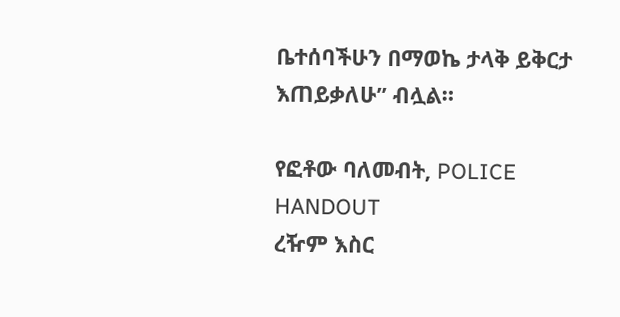ቤተሰባችሁን በማወኬ ታላቅ ይቅርታ እጠይቃለሁ” ብሏል።

የፎቶው ባለመብት, POLICE HANDOUT
ረዥም እስር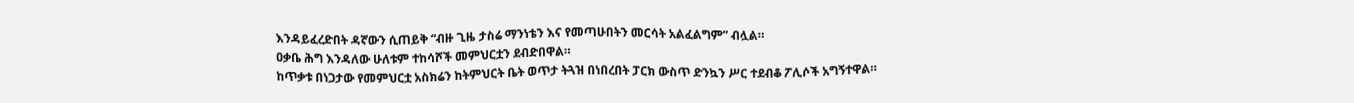እንዳይፈረድበት ዳኛውን ሲጠይቅ “ብዙ ጊዜ ታስሬ ማንነቴን እና የመጣሁበትን መርሳት አልፈልግም” ብሏል።
ዐቃቤ ሕግ እንዳለው ሁለቱም ተከሳሾች መምህርቷን ደብድበዋል።
ከጥቃቱ በነጋታው የመምህርቷ አስክሬን ከትምህርት ቤት ወጥታ ትጓዝ በነበረበት ፓርክ ውስጥ ድንኳን ሥር ተደብቆ ፖሊሶች አግኝተዋል።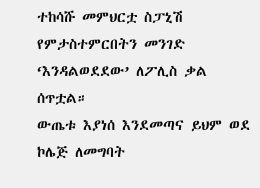ተከሳሹ መምህርቷ ስፓኒሽ የምታስተምርበትን መንገድ ‘እንዳልወደደው’ ለፖሊስ ቃል ሰጥቷል።
ውጤቱ እያነሰ እንደመጣና ይህም ወደ ኮሌጅ ለመግባት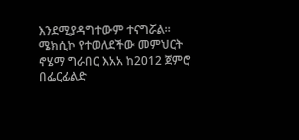እንደሚያዳግተውም ተናግሯል።
ሜክሲኮ የተወለደችው መምህርት ኖሄማ ግራበር እአአ ከ2012 ጀምሮ በፌርፊልድ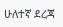ሁለተኛ ደረጃ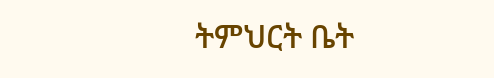ትምህርት ቤት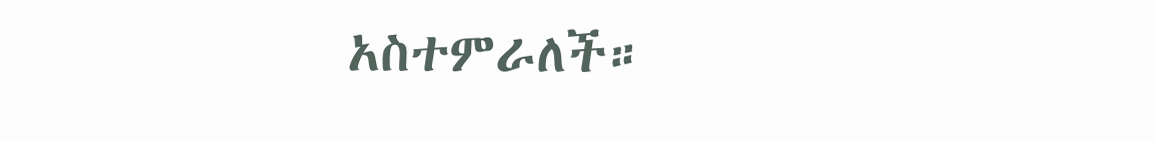አስተምራለች።